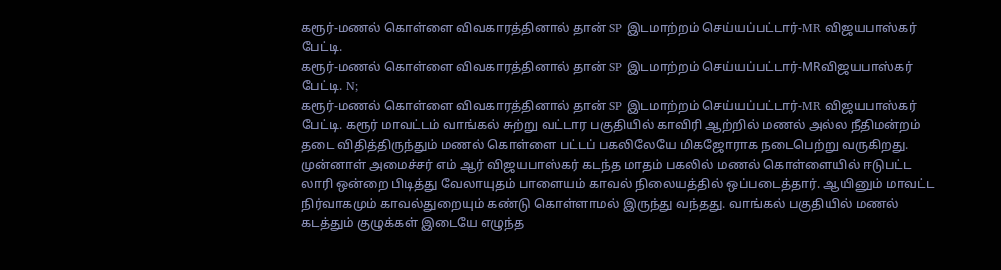கரூர்-மணல் கொள்ளை விவகாரத்தினால் தான் SP இடமாற்றம் செய்யப்பட்டார்-MR விஜயபாஸ்கர் பேட்டி.
கரூர்-மணல் கொள்ளை விவகாரத்தினால் தான் SP இடமாற்றம் செய்யப்பட்டார்-MRவிஜயபாஸ்கர் பேட்டி. N;
கரூர்-மணல் கொள்ளை விவகாரத்தினால் தான் SP இடமாற்றம் செய்யப்பட்டார்-MR விஜயபாஸ்கர் பேட்டி. கரூர் மாவட்டம் வாங்கல் சுற்று வட்டார பகுதியில் காவிரி ஆற்றில் மணல் அல்ல நீதிமன்றம் தடை விதித்திருந்தும் மணல் கொள்ளை பட்டப் பகலிலேயே மிகஜோராக நடைபெற்று வருகிறது. முன்னாள் அமைச்சர் எம் ஆர் விஜயபாஸ்கர் கடந்த மாதம் பகலில் மணல் கொள்ளையில் ஈடுபட்ட லாரி ஒன்றை பிடித்து வேலாயுதம் பாளையம் காவல் நிலையத்தில் ஒப்படைத்தார். ஆயினும் மாவட்ட நிர்வாகமும் காவல்துறையும் கண்டு கொள்ளாமல் இருந்து வந்தது. வாங்கல் பகுதியில் மணல் கடத்தும் குழுக்கள் இடையே எழுந்த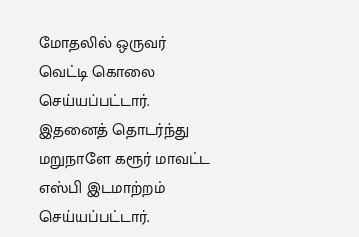மோதலில் ஒருவர் வெட்டி கொலை செய்யப்பட்டார். இதனைத் தொடர்ந்து மறுநாளே கரூர் மாவட்ட எஸ்பி இடமாற்றம் செய்யப்பட்டார்.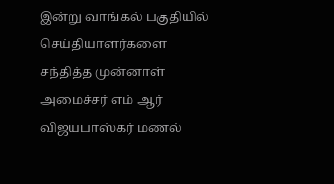இன்று வாங்கல் பகுதியில் செய்தியாளர்களை சந்தித்த முன்னாள் அமைச்சர் எம் ஆர் விஜயபாஸ்கர் மணல்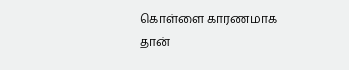கொள்ளை காரணமாக தான்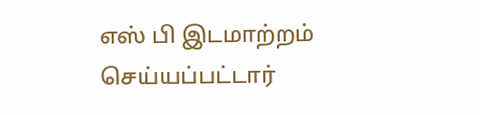எஸ் பி இடமாற்றம் செய்யப்பட்டார்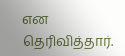என தெரிவித்தார்.